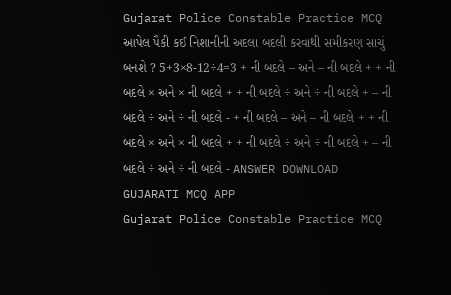Gujarat Police Constable Practice MCQ આપેલ પૈકી કઈ નિશાનીની અદલા બદલી કરવાથી સમીકરણ સાચું બનશે ? 5+3×8-12÷4=3 + ની બદલે – અને – ની બદલે + + ની બદલે × અને × ની બદલે + + ની બદલે ÷ અને ÷ ની બદલે + – ની બદલે ÷ અને ÷ ની બદલે - + ની બદલે – અને – ની બદલે + + ની બદલે × અને × ની બદલે + + ની બદલે ÷ અને ÷ ની બદલે + – ની બદલે ÷ અને ÷ ની બદલે - ANSWER DOWNLOAD GUJARATI MCQ APP
Gujarat Police Constable Practice MCQ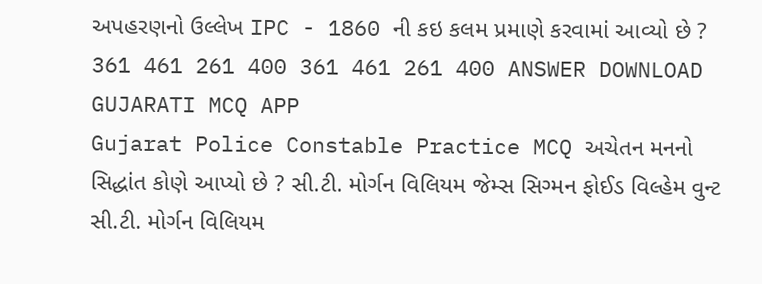અપહરણનો ઉલ્લેખ IPC - 1860 ની કઇ કલમ પ્રમાણે કરવામાં આવ્યો છે ? 361 461 261 400 361 461 261 400 ANSWER DOWNLOAD GUJARATI MCQ APP
Gujarat Police Constable Practice MCQ અચેતન મનનો સિદ્ધાંત કોણે આપ્યો છે ? સી.ટી. મોર્ગન વિલિયમ જેમ્સ સિગ્મન ફોઈડ વિલ્હેમ વુન્ટ સી.ટી. મોર્ગન વિલિયમ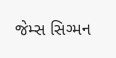જેમ્સ સિગ્મન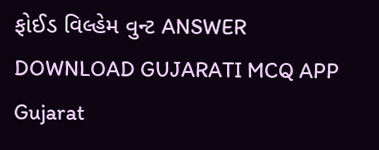ફોઈડ વિલ્હેમ વુન્ટ ANSWER DOWNLOAD GUJARATI MCQ APP
Gujarat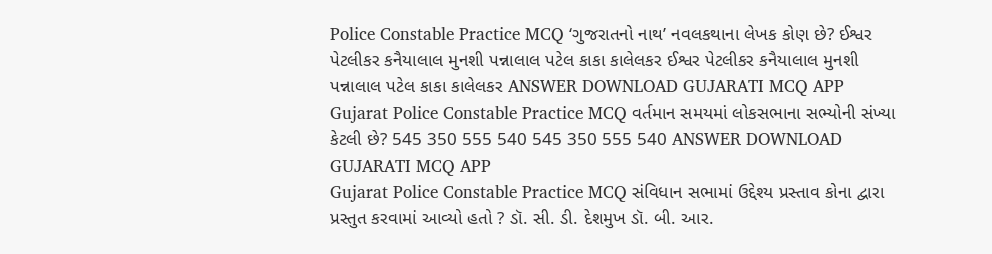Police Constable Practice MCQ ‘ગુજરાતનો નાથ’ નવલકથાના લેખક કોણ છે? ઈશ્વર પેટલીકર કનૈયાલાલ મુનશી પન્નાલાલ પટેલ કાકા કાલેલકર ઈશ્વર પેટલીકર કનૈયાલાલ મુનશી પન્નાલાલ પટેલ કાકા કાલેલકર ANSWER DOWNLOAD GUJARATI MCQ APP
Gujarat Police Constable Practice MCQ વર્તમાન સમયમાં લોકસભાના સભ્યોની સંખ્યા કેટલી છે? 545 350 555 540 545 350 555 540 ANSWER DOWNLOAD GUJARATI MCQ APP
Gujarat Police Constable Practice MCQ સંવિધાન સભામાં ઉદ્દેશ્ય પ્રસ્તાવ કોના દ્વારા પ્રસ્તુત કરવામાં આવ્યો હતો ? ડૉ. સી. ડી. દેશમુખ ડૉ. બી. આર.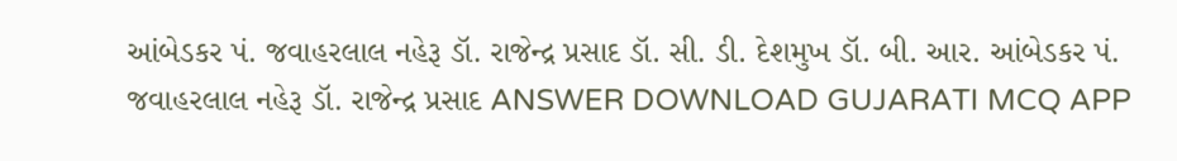આંબેડકર પં. જવાહરલાલ નહેરૂ ડૉ. રાજેન્દ્ર પ્રસાદ ડૉ. સી. ડી. દેશમુખ ડૉ. બી. આર. આંબેડકર પં. જવાહરલાલ નહેરૂ ડૉ. રાજેન્દ્ર પ્રસાદ ANSWER DOWNLOAD GUJARATI MCQ APP